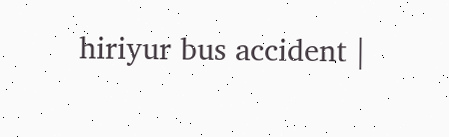hiriyur bus accident |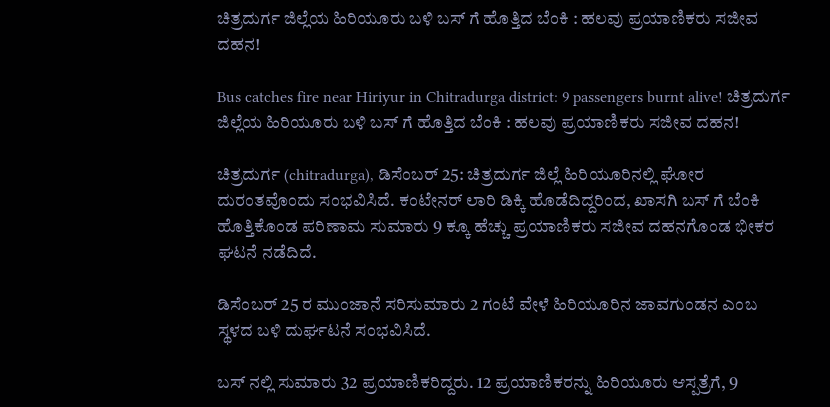ಚಿತ್ರದುರ್ಗ ಜಿಲ್ಲೆಯ ಹಿರಿಯೂರು ಬಳಿ ಬಸ್ ಗೆ ಹೊತ್ತಿದ ಬೆಂಕಿ : ಹಲವು ಪ್ರಯಾಣಿಕರು ಸಜೀವ ದಹನ!

Bus catches fire near Hiriyur in Chitradurga district: 9 passengers burnt alive! ಚಿತ್ರದುರ್ಗ ಜಿಲ್ಲೆಯ ಹಿರಿಯೂರು ಬಳಿ ಬಸ್ ಗೆ ಹೊತ್ತಿದ ಬೆಂಕಿ : ಹಲವು ಪ್ರಯಾಣಿಕರು ಸಜೀವ ದಹನ!

ಚಿತ್ರದುರ್ಗ (chitradurga), ಡಿಸೆಂಬರ್ 25: ಚಿತ್ರದುರ್ಗ ಜಿಲ್ಲೆ ಹಿರಿಯೂರಿನಲ್ಲಿ ಘೋರ ದುರಂತವೊಂದು ಸಂಭವಿಸಿದೆ. ಕಂಟೇನರ್ ಲಾರಿ ಡಿಕ್ಕಿ ಹೊಡೆದಿದ್ದರಿಂದ, ಖಾಸಗಿ ಬಸ್ ಗೆ ಬೆಂಕಿ ಹೊತ್ತಿಕೊಂಡ ಪರಿಣಾಮ ಸುಮಾರು 9 ಕ್ಕೂ ಹೆಚ್ಚು ಪ್ರಯಾಣಿಕರು ಸಜೀವ ದಹನಗೊಂಡ ಭೀಕರ ಘಟನೆ ನಡೆದಿದೆ.

ಡಿಸೆಂಬರ್ 25 ರ ಮುಂಜಾನೆ ಸರಿಸುಮಾರು 2 ಗಂಟೆ ವೇಳೆ ಹಿರಿಯೂರಿನ ಜಾವಗುಂಡನ ಎಂಬ ಸ್ಥಳದ ಬಳಿ ದುರ್ಘಟನೆ ಸಂಭವಿಸಿದೆ.

ಬಸ್ ನಲ್ಲಿ ಸುಮಾರು 32 ಪ್ರಯಾಣಿಕರಿದ್ದರು. 12 ಪ್ರಯಾಣಿಕರನ್ನು ಹಿರಿಯೂರು ಆಸ್ಪತ್ರೆಗೆ, 9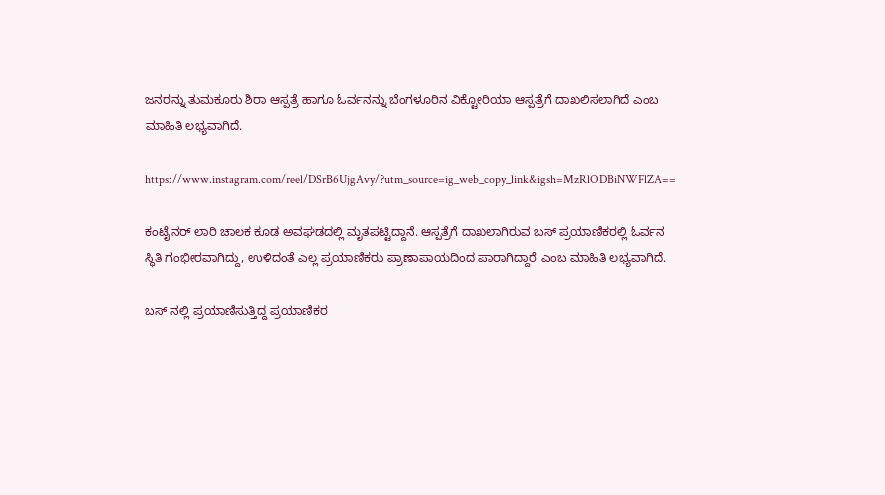ಜನರನ್ನು ತುಮಕೂರು ಶಿರಾ ಆಸ್ಪತ್ರೆ ಹಾಗೂ ಓರ್ವನನ್ನು ಬೆಂಗಳೂರಿನ ವಿಕ್ಟೋರಿಯಾ ಆಸ್ಪತ್ರೆಗೆ ದಾಖಲಿಸಲಾಗಿದೆ ಎಂಬ ಮಾಹಿತಿ ಲಭ್ಯವಾಗಿದೆ.

https://www.instagram.com/reel/DSrB6UjgAvy/?utm_source=ig_web_copy_link&igsh=MzRlODBiNWFlZA==

ಕಂಟೈನರ್ ಲಾರಿ ಚಾಲಕ ಕೂಡ ಅವಘಡದಲ್ಲಿ ಮೃತಪಟ್ಟಿದ್ದಾನೆ. ಆಸ್ಪತ್ರೆಗೆ ದಾಖಲಾಗಿರುವ ಬಸ್ ಪ್ರಯಾಣಿಕರಲ್ಲಿ ಓರ್ವನ ಸ್ಥಿತಿ ಗಂಭೀರವಾಗಿದ್ದು, ಉಳಿದಂತೆ ಎಲ್ಲ ಪ್ರಯಾಣಿಕರು ಪ್ರಾಣಾಪಾಯದಿಂದ ಪಾರಾಗಿದ್ದಾರೆ ಎಂಬ ಮಾಹಿತಿ ಲಭ್ಯವಾಗಿದೆ.

ಬಸ್ ನಲ್ಲಿ ಪ್ರಯಾಣಿಸುತ್ತಿದ್ದ ಪ್ರಯಾಣಿಕರ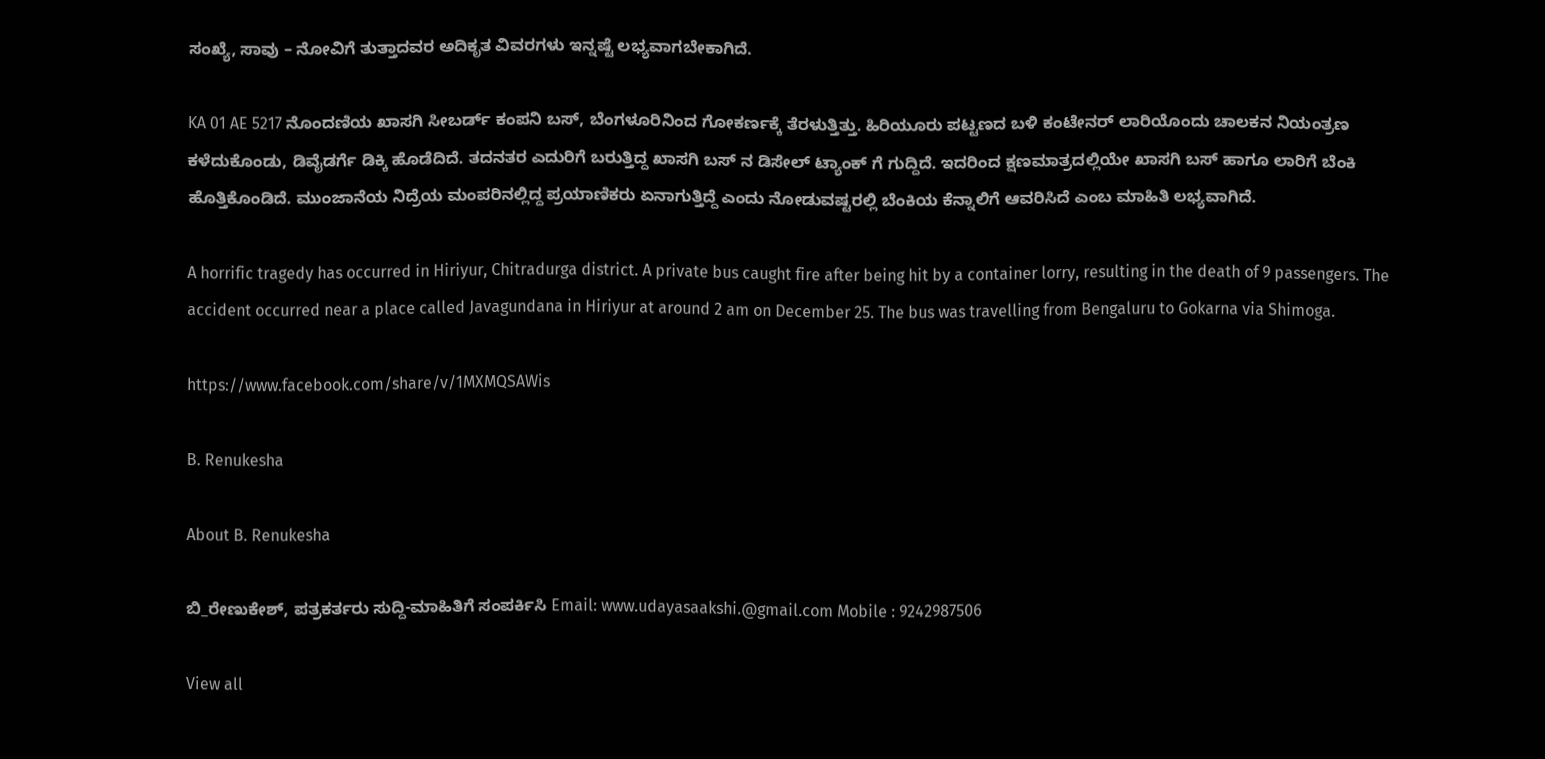ಸಂಖ್ಯೆ, ಸಾವು – ನೋವಿಗೆ ತುತ್ತಾದವರ ಅದಿಕೃತ ವಿವರಗಳು ಇನ್ನಷ್ಟೆ ಲಭ್ಯವಾಗಬೇಕಾಗಿದೆ.

KA 01 AE 5217 ನೊಂದಣಿಯ ಖಾಸಗಿ ಸೀಬರ್ಡ್ ಕಂಪನಿ ಬಸ್, ಬೆಂಗಳೂರಿನಿಂದ ಗೋಕರ್ಣಕ್ಕೆ ತೆರಳುತ್ತಿತ್ತು. ಹಿರಿಯೂರು ಪಟ್ಟಣದ ಬಳಿ ಕಂಟೇನರ್ ಲಾರಿಯೊಂದು ಚಾಲಕನ ನಿಯಂತ್ರಣ ಕಳೆದುಕೊಂಡು, ಡಿವೈಡರ್ಗೆ ಡಿಕ್ಕಿ ಹೊಡೆದಿದೆ. ತದನತರ ಎದುರಿಗೆ ಬರುತ್ತಿದ್ದ ಖಾಸಗಿ ಬಸ್ ನ ಡಿಸೇಲ್ ಟ್ಯಾಂಕ್ ಗೆ ಗುದ್ದಿದೆ. ಇದರಿಂದ ಕ್ಷಣಮಾತ್ರದಲ್ಲಿಯೇ ಖಾಸಗಿ ಬಸ್ ಹಾಗೂ ಲಾರಿಗೆ ಬೆಂಕಿ ಹೊತ್ತಿಕೊಂಡಿದೆ. ಮುಂಜಾನೆಯ ನಿದ್ರೆಯ ಮಂಪರಿನಲ್ಲಿದ್ದ ಪ್ರಯಾಣಿಕರು ಏನಾಗುತ್ತಿದ್ದೆ ಎಂದು ನೋಡುವಷ್ಟರಲ್ಲಿ ಬೆಂಕಿಯ ಕೆನ್ನಾಲಿಗೆ ಆವರಿಸಿದೆ ಎಂಬ ಮಾಹಿತಿ ಲಭ್ಯವಾಗಿದೆ.

A horrific tragedy has occurred in Hiriyur, Chitradurga district. A private bus caught fire after being hit by a container lorry, resulting in the death of 9 passengers. The accident occurred near a place called Javagundana in Hiriyur at around 2 am on December 25. The bus was travelling from Bengaluru to Gokarna via Shimoga.

https://www.facebook.com/share/v/1MXMQSAWis

B. Renukesha

About B. Renukesha

ಬಿ_ರೇಣುಕೇಶ್, ಪತ್ರಕರ್ತರು ಸುದ್ದಿ-ಮಾಹಿತಿಗೆ ಸಂಪರ್ಕಿಸಿ Email: www.udayasaakshi.@gmail.com Mobile : 9242987506

View all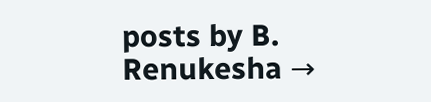posts by B. Renukesha →